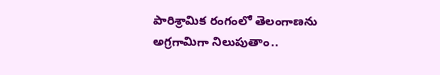పారిశ్రామిక రంగంలో తెలంగాణను అగ్రగామిగా నిలుపుతాం..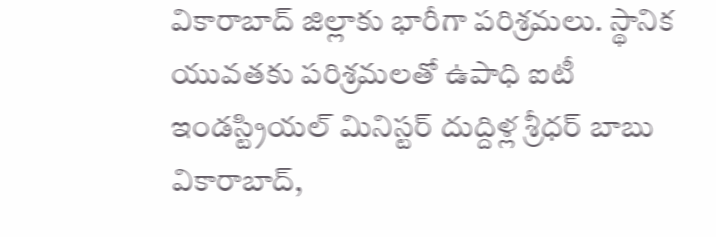వికారాబాద్ జిల్లాకు భారీగా పరిశ్రమలు. స్థానిక యువతకు పరిశ్రమలతో ఉపాధి ఐటీ ఇండస్ట్రియల్ మినిస్టర్ దుద్దిళ్ల శ్రీధర్ బాబు వికారాబాద్,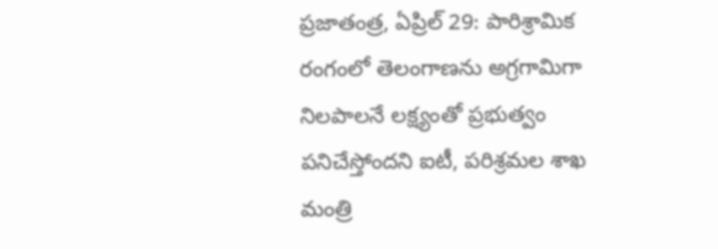ప్రజాతంత్ర, ఏప్రిల్ 29: పారిశ్రామిక రంగంలో తెలంగాణను అగ్రగామిగా నిలపాలనే లక్ష్యంతో ప్రభుత్వం పనిచేస్తోందని ఐటీ, పరిశ్రమల శాఖ మంత్రి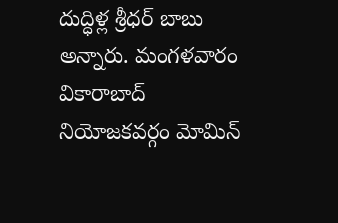దుద్ధిళ్ల శ్రీధర్ బాబు అన్నారు. మంగళవారం వికారాబాద్ నియోజకవర్గం మోమిన్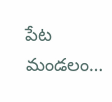పేట మండలం…